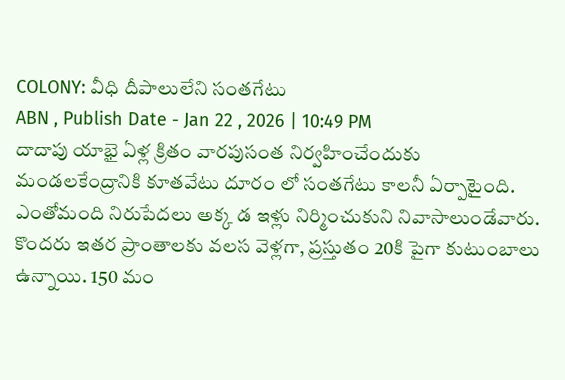COLONY: వీధి దీపాలులేని సంతగేటు
ABN , Publish Date - Jan 22 , 2026 | 10:49 PM
దాదాపు యాభై ఏళ్ల క్రితం వారపుసంత నిర్వహించేందుకు మండలకేంద్రానికి కూతవేటు దూరం లో సంతగేటు కాలనీ ఏర్పాటైంది. ఎంతోమంది నిరుపేదలు అక్క డ ఇళ్లు నిర్మించుకుని నివాసాలుండేవారు. కొందరు ఇతర ప్రాంతాలకు వలస వెళ్లగా, ప్రస్తుతం 20కి పైగా కుటుంబాలు ఉన్నాయి. 150 మం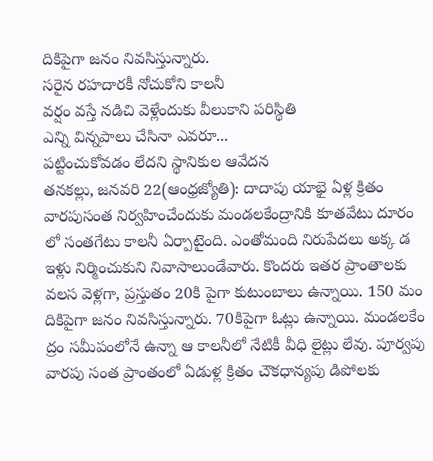దికిపైగా జనం నివసిస్తున్నారు.
సరైన రహదారకీ నోచుకోని కాలనీ
వర్షం వస్తే నడిచి వెళ్లేందుకు వీలుకాని పరిస్థితి
ఎన్ని విన్నపాలు చేసినా ఎవరూ...
పట్టించుకోవడం లేదని స్థానికుల ఆవేదన
తనకల్లు, జనవరి 22(ఆంధ్రజ్యోతి): దాదాపు యాభై ఏళ్ల క్రితం వారపుసంత నిర్వహించేందుకు మండలకేంద్రానికి కూతవేటు దూరం లో సంతగేటు కాలనీ ఏర్పాటైంది. ఎంతోమంది నిరుపేదలు అక్క డ ఇళ్లు నిర్మించుకుని నివాసాలుండేవారు. కొందరు ఇతర ప్రాంతాలకు వలస వెళ్లగా, ప్రస్తుతం 20కి పైగా కుటుంబాలు ఉన్నాయి. 150 మం దికిపైగా జనం నివసిస్తున్నారు. 70కిపైగా ఓట్లు ఉన్నాయి. మండలకేం ద్రం సమీపంలోనే ఉన్నా ఆ కాలనీలో నేటికీ వీధి లైట్లు లేవు. పూర్వపు వారపు సంత ప్రాంతంలో ఏడుళ్ల క్రితం చౌకధాన్యపు డిపోలకు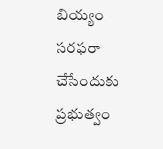బియ్యం సరఫరా చేసేందుకు ప్రభుత్వం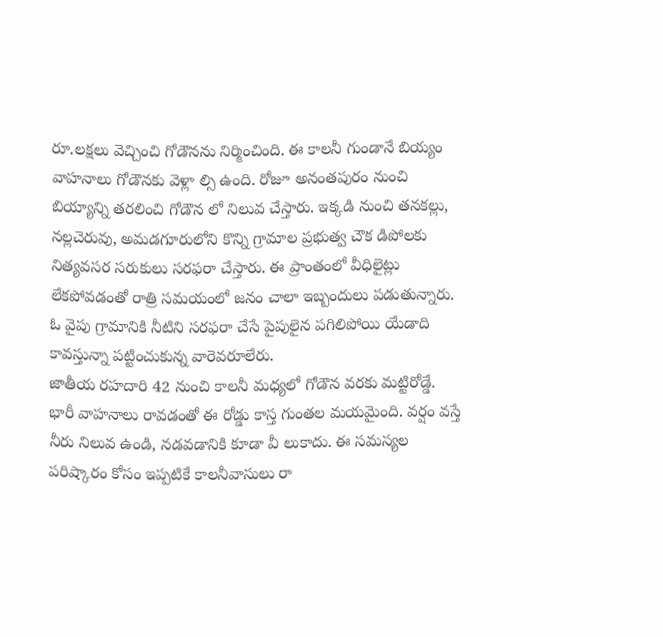రూ.లక్షలు వెచ్చించి గోడౌనను నిర్మించింది. ఈ కాలనీ గుండానే బియ్యం వాహనాలు గోడౌనకు వెళ్లా ల్సి ఉంది. రోజూ అనంతపురం నుంచి బియ్యాన్ని తరలించి గోడౌన లో నిలువ చేస్తారు. ఇక్కడి నుంచి తనకల్లు, నల్లచెరువు, అమడగూరులోని కొన్ని గ్రామాల ప్రభుత్వ చౌక డిపోలకు నిత్యవసర సరుకులు సరఫరా చేస్తారు. ఈ ప్రాంతంలో వీధిలైట్లు లేకపోవడంతో రాత్రి సమయంలో జనం చాలా ఇబ్బందులు పడుతున్నారు. ఓ వైపు గ్రామానికి నీటిని సరఫరా చేసే పైపులైన పగిలిపోయి యేడాది కావస్తున్నా పట్టించుకున్న వారెవరూలేరు.
జాతీయ రహదారి 42 నుంచి కాలనీ మధ్యలో గోడౌన వరకు మట్టిరోడ్డే. భారీ వాహనాలు రావడంతో ఈ రోడ్డు కాస్త గుంతల మయమైంది. వర్షం వస్తే నీరు నిలువ ఉండి, నడవడానికి కూడా వీ లుకాదు. ఈ సమస్యల పరిష్కారం కోసం ఇప్పటికే కాలనీవాసులు రా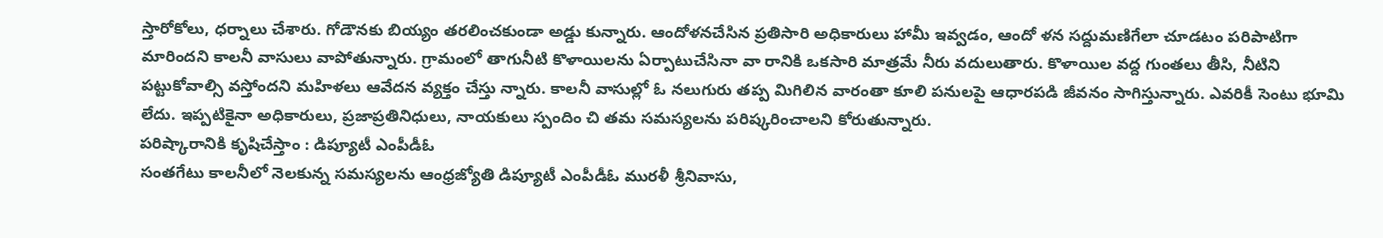స్తారోకోలు, ధర్నాలు చేశారు. గోడౌనకు బియ్యం తరలించకుండా అడ్డు కున్నారు. ఆందోళనచేసిన ప్రతిసారి అధికారులు హామీ ఇవ్వడం, ఆందో ళన సద్దుమణిగేలా చూడటం పరిపాటిగా మారిందని కాలనీ వాసులు వాపోతున్నారు. గ్రామంలో తాగునీటి కొళాయిలను ఏర్పాటుచేసినా వా రానికి ఒకసారి మాత్రమే నీరు వదులుతారు. కొళాయిల వద్ద గుంతలు తీసి, నీటిని పట్టుకోవాల్సి వస్తోందని మహిళలు ఆవేదన వ్యక్తం చేస్తు న్నారు. కాలనీ వాసుల్లో ఓ నలుగురు తప్ప మిగిలిన వారంతా కూలి పనులపై ఆధారపడి జీవనం సాగిస్తున్నారు. ఎవరికీ సెంటు భూమి లేదు. ఇప్పటికైనా అధికారులు, ప్రజాప్రతినిధులు, నాయకులు స్పందిం చి తమ సమస్యలను పరిష్కరించాలని కోరుతున్నారు.
పరిష్కారానికి కృషిచేస్తాం : డిప్యూటీ ఎంపీడీఓ
సంతగేటు కాలనీలో నెలకున్న సమస్యలను ఆంధ్రజ్యోతి డిప్యూటీ ఎంపీడీఓ మురళీ శ్రీనివాసు,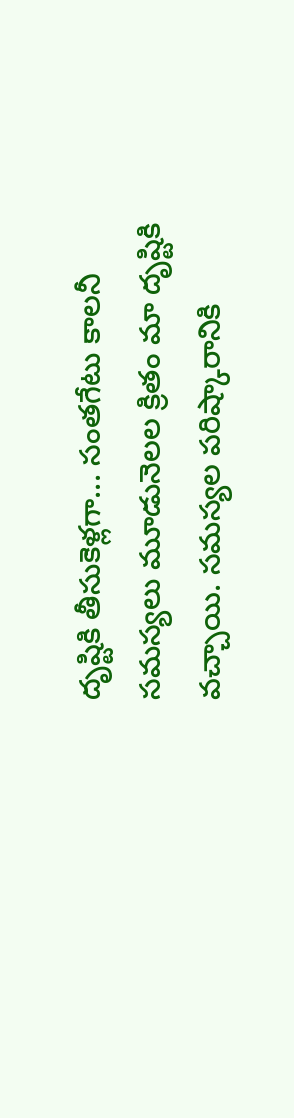దృష్టికి తీసుకెళ్లగా... సంతగేటు కాలనీ సమస్యలు మూడునెలల క్రితం మా దృష్టికి వచ్చాయి. సమస్యల పరిష్కారానికి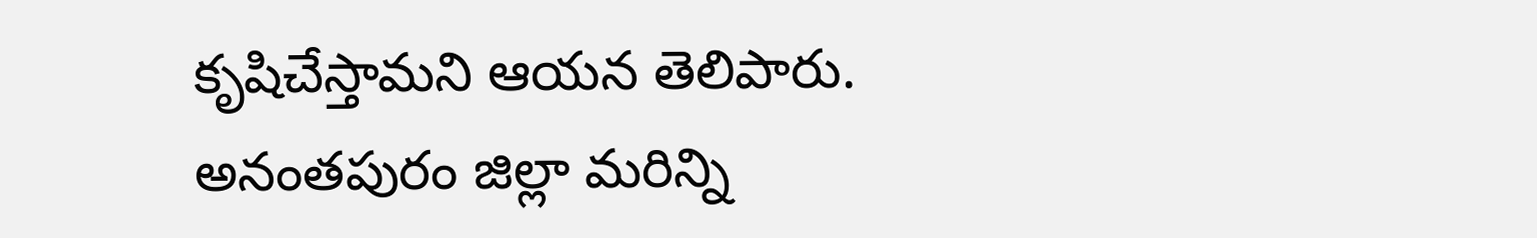కృషిచేస్తామని ఆయన తెలిపారు.
అనంతపురం జిల్లా మరిన్ని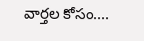వార్తల కోసం....